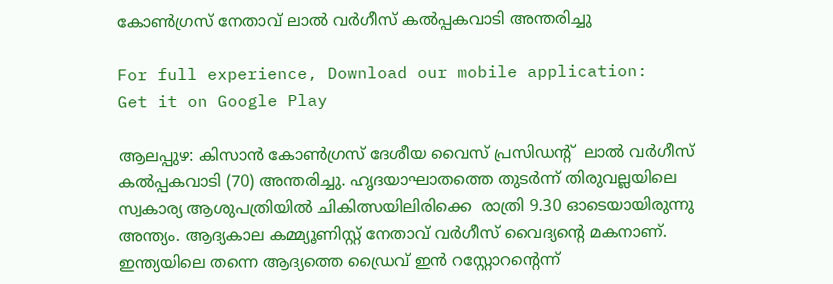കോൺഗ്രസ് നേതാവ് ലാൽ വർഗീസ് കൽപ്പകവാടി അന്തരിച്ചു

For full experience, Download our mobile application:
Get it on Google Play

ആലപ്പുഴ: കിസാൻ കോൺഗ്രസ് ദേശീയ വൈസ് പ്രസിഡന്റ്  ലാൽ വർഗീസ് കൽപ്പകവാടി (70) അന്തരിച്ചു. ഹൃദയാഘാതത്തെ തുടർന്ന് തിരുവല്ലയിലെ സ്വകാര്യ ആശുപത്രിയിൽ ചികിത്സയിലിരിക്കെ  രാത്രി 9.30 ഓടെയായിരുന്നു അന്ത്യം. ആദ്യകാല കമ്മ്യൂണിസ്റ്റ് നേതാവ് വർഗീസ് വൈദ്യന്റെ മകനാണ്. ഇന്ത്യയിലെ തന്നെ ആദ്യത്തെ ഡ്രൈവ് ഇൻ റസ്റ്റോറന്റെന്ന്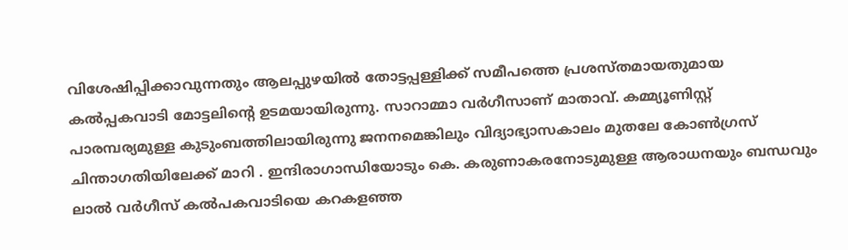വിശേഷിപ്പിക്കാവുന്നതും ആലപ്പുഴയിൽ തോട്ടപ്പള്ളിക്ക് സമീപത്തെ പ്രശസ്തമായതുമായ കൽപ്പകവാടി മോട്ടലിന്റെ ഉടമയായിരുന്നു. സാറാമ്മാ വർഗീസാണ് മാതാവ്. കമ്മ്യൂണിസ്റ്റ് പാരമ്പര്യമുള്ള കുടുംബത്തിലായിരുന്നു ജനനമെങ്കിലും വിദ്യാഭ്യാസകാലം മുതലേ കോൺഗ്രസ് ചിന്താഗതിയിലേക്ക് മാറി . ഇന്ദിരാഗാന്ധിയോടും കെ. കരുണാകരനോടുമുള്ള ആരാധനയും ബന്ധവും ലാൽ വർഗീസ് കൽപകവാടിയെ കറകളഞ്ഞ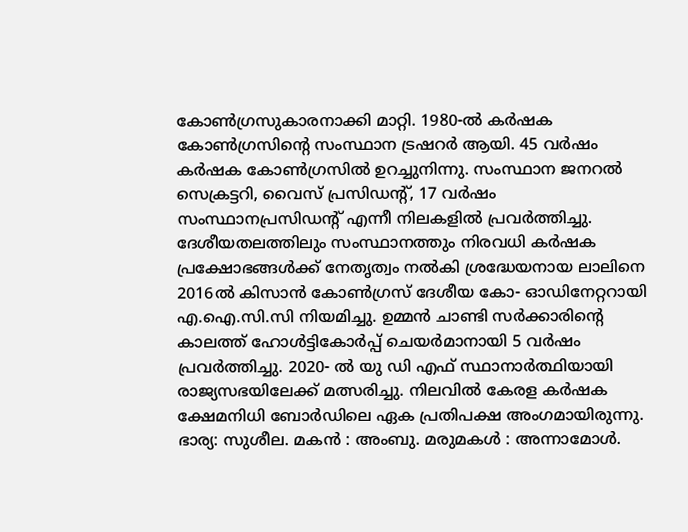കോൺഗ്രസുകാരനാക്കി മാറ്റി. 1980-ൽ കർഷക കോൺഗ്രസിന്റെ സംസ്ഥാന ട്രഷറർ ആയി. 45 വർഷം കർഷക കോൺഗ്രസിൽ ഉറച്ചുനിന്നു. സംസ്ഥാന ജനറൽ സെക്രട്ടറി, വൈസ് പ്രസിഡന്റ്, 17 വർഷം സംസ്ഥാനപ്രസിഡന്റ് എന്നീ നിലകളിൽ പ്രവർത്തിച്ചു. ദേശീയതലത്തിലും സംസ്ഥാനത്തും നിരവധി കർഷക പ്രക്ഷോഭങ്ങൾക്ക് നേതൃത്വം നൽകി ശ്രദ്ധേയനായ ലാലിനെ 2016ൽ കിസാൻ കോൺഗ്രസ് ദേശീയ കോ- ഓഡിനേറ്ററായി എ.ഐ.സി.സി നിയമിച്ചു. ഉമ്മൻ ചാണ്ടി സർക്കാരിന്റെ കാലത്ത് ഹോൾട്ടികോർപ്പ് ചെയർമാനായി 5 വർഷം പ്രവർത്തിച്ചു. 2020- ൽ യു ഡി എഫ് സ്ഥാനാർത്ഥിയായി  രാജ്യസഭയിലേക്ക് മത്സരിച്ചു. നിലവിൽ കേരള കർഷക ക്ഷേമനിധി ബോർഡിലെ ഏക പ്രതിപക്ഷ അംഗമായിരുന്നു. ഭാര്യ: സുശീല. മകൻ : അംബു. മരുമകൾ : അന്നാമോൾ.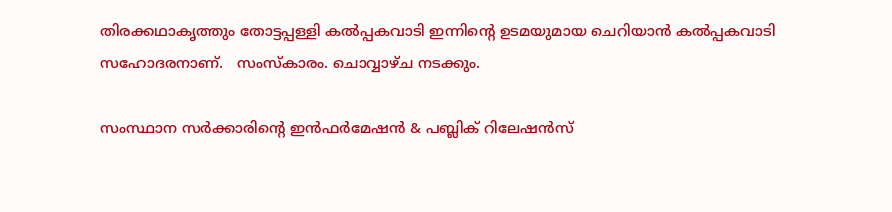തിരക്കഥാകൃത്തും തോട്ടപ്പള്ളി കൽപ്പകവാടി ഇന്നിന്റെ ഉടമയുമായ ചെറിയാൻ കൽപ്പകവാടി സഹോദരനാണ്.   സംസ്കാരം. ചൊവ്വാഴ്ച നടക്കും.

സംസ്ഥാന സര്‍ക്കാരിന്റെ ഇന്‍ഫര്‍മേഷന്‍ & പബ്ലിക് റിലേഷന്‍സ്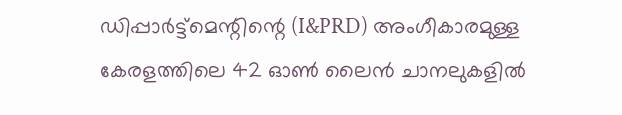ഡിപ്പാര്‍ട്ട്മെന്റിന്റെ (I&PRD) അംഗീകാരമുള്ള കേരളത്തിലെ 42 ഓണ്‍ ലൈന്‍ ചാനലുകളില്‍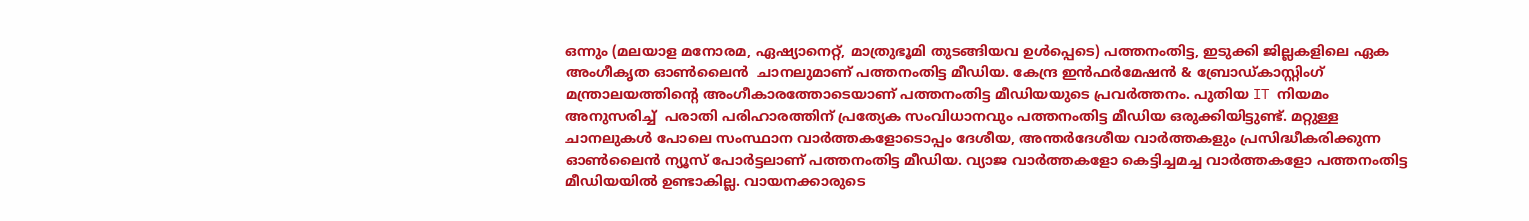ഒന്നും (മലയാള മനോരമ, ഏഷ്യാനെറ്റ്, മാത്രുഭൂമി തുടങ്ങിയവ ഉള്‍പ്പെടെ) പത്തനംതിട്ട, ഇടുക്കി ജില്ലകളിലെ ഏക അംഗീകൃത ഓണ്‍ലൈന്‍  ചാനലുമാണ് പത്തനംതിട്ട മീഡിയ. കേന്ദ്ര ഇന്‍ഫര്‍മേഷന്‍ & ബ്രോഡ്‌കാസ്റ്റിംഗ് മന്ത്രാലയത്തിന്റെ അംഗീകാരത്തോടെയാണ് പത്തനംതിട്ട മീഡിയയുടെ പ്രവര്‍ത്തനം. പുതിയ IT നിയമം അനുസരിച്ച്  പരാതി പരിഹാരത്തിന് പ്രത്യേക സംവിധാനവും പത്തനംതിട്ട മീഡിയ ഒരുക്കിയിട്ടുണ്ട്. മറ്റുള്ള ചാനലുകള്‍ പോലെ സംസ്ഥാന വാര്‍ത്തകളോടൊപ്പം ദേശീയ, അന്തര്‍ദേശീയ വാര്‍ത്തകളും പ്രസിദ്ധീകരിക്കുന്ന ഓണ്‍ലൈന്‍ ന്യൂസ് പോര്‍ട്ടലാണ് പത്തനംതിട്ട മീഡിയ. വ്യാജ വാര്‍ത്തകളോ കെട്ടിച്ചമച്ച വാര്‍ത്തകളോ പത്തനംതിട്ട മീഡിയയില്‍ ഉണ്ടാകില്ല. വായനക്കാരുടെ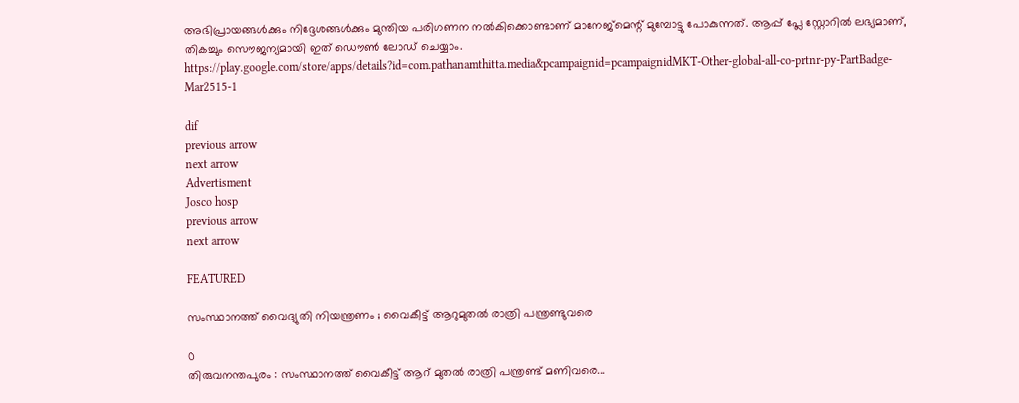അഭിപ്രായങ്ങള്‍ക്കും നിദ്ദേശങ്ങള്‍ക്കും മുന്തിയ പരിഗണന നല്‍കിക്കൊണ്ടാണ് മാനേജ്മെന്റ് മുമ്പോട്ടു പോകുന്നത്. ആപ്പ് പ്ലേ സ്റ്റോറില്‍ ലഭ്യമാണ്, തികച്ചും സൌജന്യമായി ഇത് ഡൌണ്‍ ലോഡ് ചെയ്യാം. https://play.google.com/store/apps/details?id=com.pathanamthitta.media&pcampaignid=pcampaignidMKT-Other-global-all-co-prtnr-py-PartBadge-Mar2515-1

dif
previous arrow
next arrow
Advertisment
Josco hosp
previous arrow
next arrow

FEATURED

സംസ്ഥാനത്ത് വൈദ്യുതി നിയന്ത്രണം ; വൈകീട്ട് ആറുമുതല്‍ രാത്രി പന്ത്രണ്ടുവരെ

0
തിരുവനന്തപുരം : സംസ്ഥാനത്ത് വൈകീട്ട് ആറ് മുതല്‍ രാത്രി പന്ത്രണ്ട് മണിവരെ...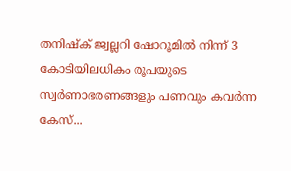തനിഷ്ക് ജ്വല്ലറി ഷോറൂമിൽ നിന്ന് 3 കോടിയിലധികം രൂപയുടെ സ്വർണാഭരണങ്ങളും പണവും കവർന്ന കേസ്...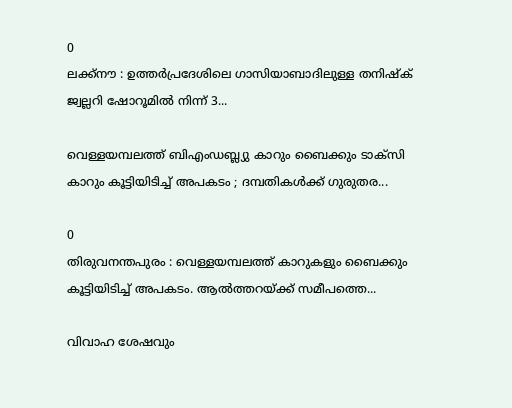0
ലക്ക്നൗ : ഉത്തർപ്രദേശിലെ ഗാസിയാബാദിലുള്ള തനിഷ്ക് ജ്വല്ലറി ഷോറൂമിൽ നിന്ന് 3...

വെള്ളയമ്പലത്ത് ബിഎംഡബ്ല്യു കാറും ബൈക്കും ടാക്സി കാറും കൂട്ടിയിടിച്ച് അപകടം ; ദമ്പതികൾക്ക് ഗുരുതര...

0
തിരുവനന്തപുരം : വെള്ളയമ്പലത്ത് കാറുകളും ബൈക്കും കൂട്ടിയിടിച്ച് അപകടം. ആൽത്തറയ്ക്ക് സമീപത്തെ...

വിവാഹ ശേഷവും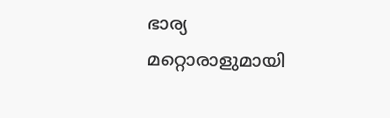ഭാര്യ മറ്റൊരാളുമായി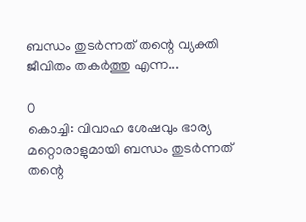ബന്ധം തുടർന്നത് തന്റെ വ്യക്തി ജീവിതം തകർത്തു എന്ന...

0
കൊച്ചി: വിവാഹ ശേഷവും ഭാര്യ മറ്റൊരാളുമായി ബന്ധം തുടർന്നത് തന്റെ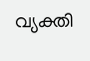വ്യക്തി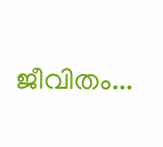ജീവിതം...